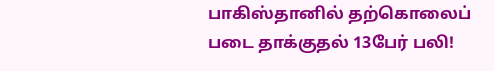பாகிஸ்தானில் தற்கொலைப் படை தாக்குதல் 13பேர் பலி!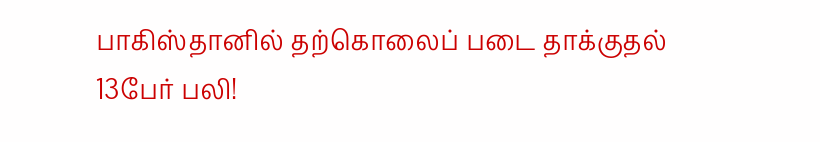பாகிஸ்தானில் தற்கொலைப் படை தாக்குதல் 13பேர் பலி!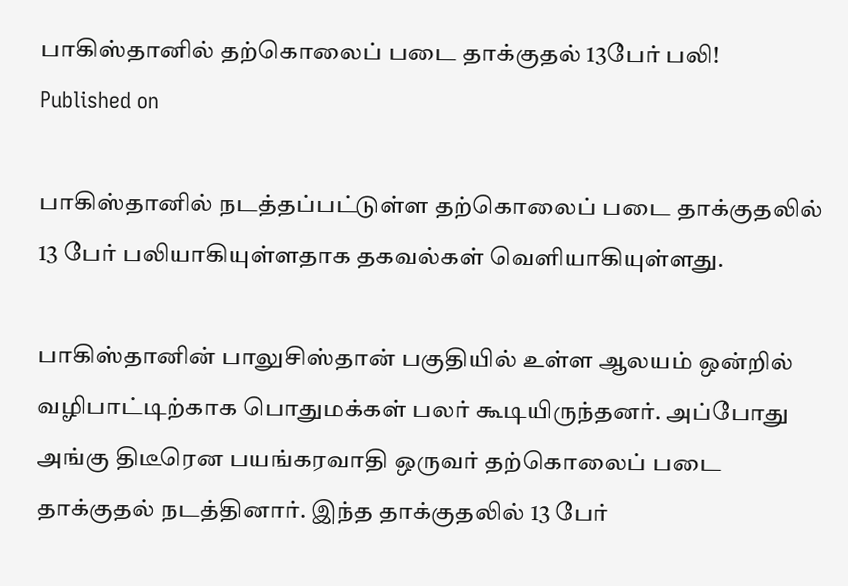பாகிஸ்தானில் தற்கொலைப் படை தாக்குதல் 13பேர் பலி!
Published on

பாகிஸ்தானில் நடத்தப்பட்டுள்ள தற்கொலைப் படை தாக்குதலில் 13 பேர் பலியாகியுள்ளதாக தகவல்கள் வெளியாகியுள்ளது.

பாகிஸ்தானின் பாலுசிஸ்தான் பகுதியில் உள்ள ஆலயம் ஒன்றில் வழிபாட்டிற்காக பொதுமக்கள் பலர் கூடியிருந்தனர். அப்போது அங்கு திடீரென பயங்கரவாதி ஒருவர் தற்கொலைப் படை தாக்குதல் நடத்தினார். இந்த தாக்குதலில் 13 பேர்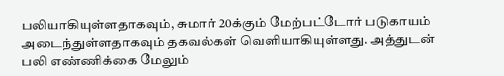பலியாகியுள்ளதாகவும், சுமார் 20க்கும் மேற்பட்டோர் படுகாயம் அடைந்துள்ளதாகவும் தகவல்கள் வெளியாகியுள்ளது. அத்துடன் பலி எண்ணிக்கை மேலும்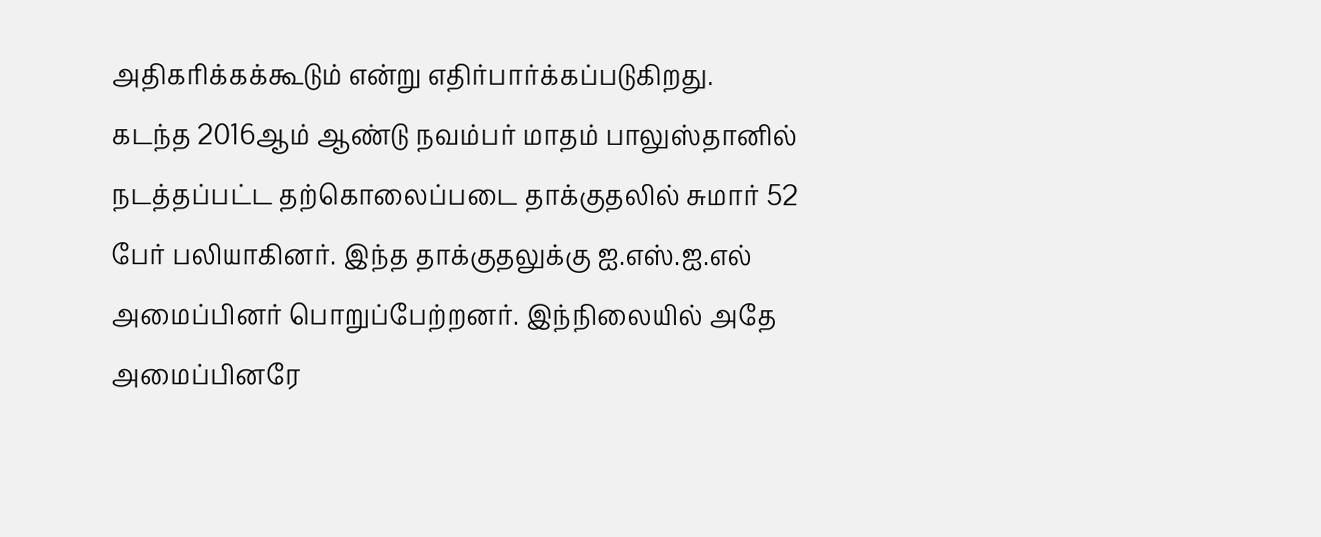அதிகரிக்கக்கூடும் என்று எதிர்பார்க்கப்படுகிறது.
கடந்த 2016ஆம் ஆண்டு நவம்பர் மாதம் பாலுஸ்தானில் நடத்தப்பட்ட தற்கொலைப்படை தாக்குதலில் சுமார் 52 பேர் பலியாகினர். இந்த தாக்குதலுக்கு ஐ.எஸ்.ஐ.எல் அமைப்பினர் பொறுப்பேற்றனர். இந்நிலையில் அதே அமைப்பினரே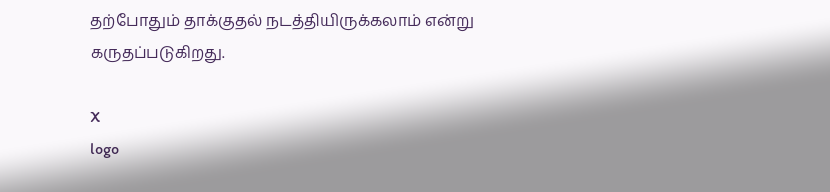தற்போதும் தாக்குதல் நடத்தியிருக்கலாம் என்று கருதப்படுகிறது.

X
logo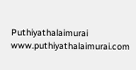Puthiyathalaimurai
www.puthiyathalaimurai.com